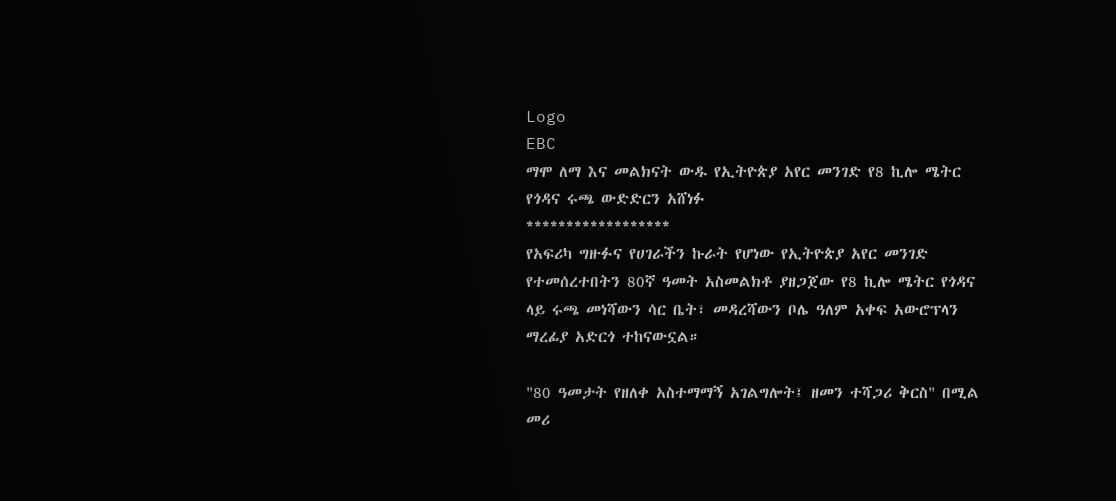Logo
EBC
ማሞ ለማ እና መልክናት ውዱ የኢትዮጵያ አየር መንገድ የ8 ኪሎ ሜትር የጎዳና ሩጫ ውድድርን አሸነፉ
******************
የአፍሪካ ግዙፉና የሀገራችን ኩራት የሆነው የኢትዮጵያ አየር መንገድ የተመሰረተበትን 80ኛ ዓመት አስመልክቶ ያዘጋጀው የ8 ኪሎ ሜትር የጎዳና ላይ ሩጫ መነሻውን ሳር ቤት፣ መዳረሻውን ቦሌ ዓለም አቀፍ አውሮፕላን ማረፊያ አድርጎ ተከናውኗል።

"80 ዓመታት የዘለቀ አስተማማኝ አገልግሎት፤ ዘመን ተሻጋሪ ቅርስ" በሚል መሪ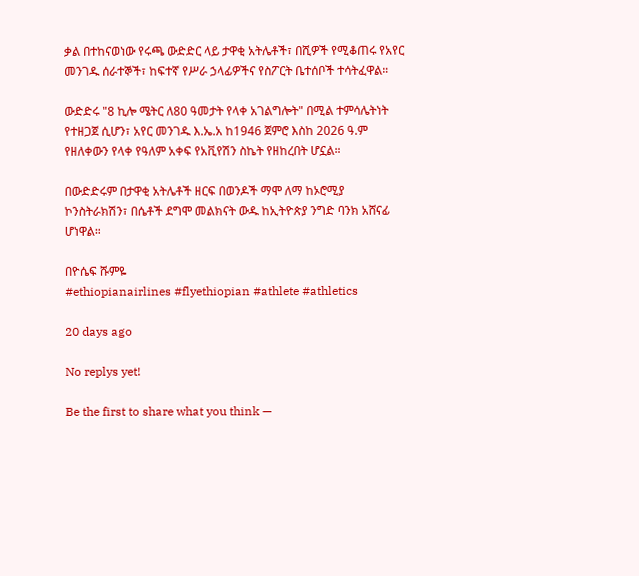ቃል በተከናወነው የሩጫ ውድድር ላይ ታዋቂ አትሌቶች፣ በሺዎች የሚቆጠሩ የአየር መንገዱ ሰራተኞች፣ ከፍተኛ የሥራ ኃላፊዎችና የስፖርት ቤተሰቦች ተሳትፈዋል።

ውድድሩ "8 ኪሎ ሜትር ለ80 ዓመታት የላቀ አገልግሎት" በሚል ተምሳሌትነት የተዘጋጀ ሲሆን፣ አየር መንገዱ እ.ኤ.አ ከ1946 ጀምሮ እስከ 2026 ዓ.ም የዘለቀውን የላቀ የዓለም አቀፍ የአቪየሽን ስኬት የዘከረበት ሆኗል።

በውድድሩም በታዋቂ አትሌቶች ዘርፍ በወንዶች ማሞ ለማ ከኦሮሚያ ኮንስትራክሽን፣ በሴቶች ደግሞ መልክናት ውዱ ከኢትዮጵያ ንግድ ባንክ አሸናፊ ሆነዋል።

በዮሴፍ ሹምዬ
#ethiopianairlines #flyethiopian #athlete #athletics

20 days ago

No replys yet!

Be the first to share what you think —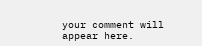your comment will appear here.